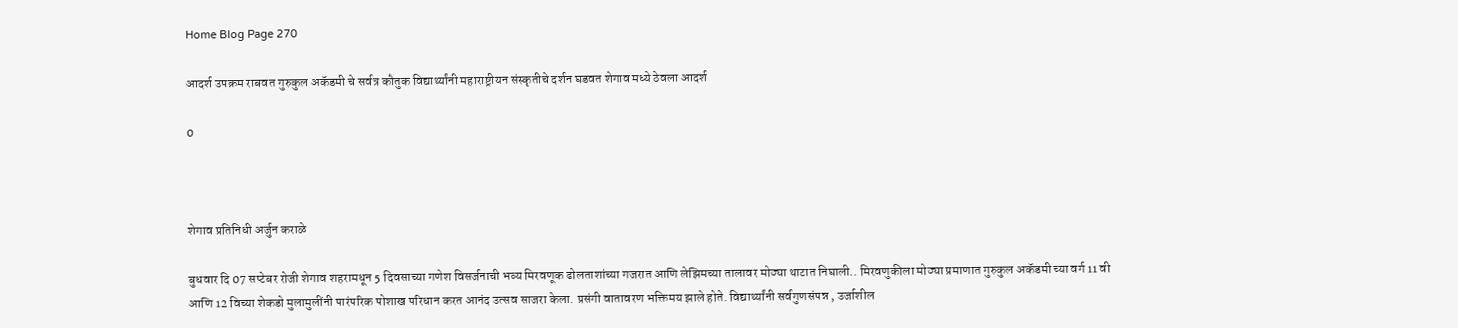Home Blog Page 270

आदर्श उपक्रम राबवत गुरुकुल अकॅडमी चे सर्वत्र कौतुक विद्यार्थ्यांनी महाराष्ट्रीयन संस्कृतीचे दर्शन घडवत शेगाव मध्ये ठेवला आदर्श

0



शेगाव प्रतिनिधी अर्जुन कराळे

बुधवार दि 07 सप्टेबर रोजी शेगाव शहरामधून 5 दिवसाच्या गणेश विसर्जनाची भव्य मिरवणूक ढोलताशांच्या गजरात आणि लेझिमच्या तालावर मोठ्या थाटात निघाली.. मिरवणुकीला मोठ्या प्रमाणात गुरुकुल अकॅडमी च्या वर्ग 11 वी आणि 12 विच्या शेकडो मुलामुलींनी पारंपरिक पोशाख परिधान करत आनंद उत्सव साजरा केला. प्रसंगी वातावरण भक्तिमय झाले होते. विद्यार्थ्यांनी सर्वगुणसंपन्न , उर्जाशील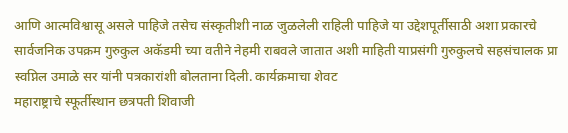आणि आत्मविश्वासू असले पाहिजे तसेच संस्कृतीशी नाळ जुळलेली राहिली पाहिजे या उद्देशपूर्तीसाठी अशा प्रकारचे सार्वजनिक उपक्रम गुरुकुल अकॅडमी च्या वतीने नेहमी राबवले जातात अशी माहिती याप्रसंगी गुरुकुलचे सहसंचालक प्रा स्वप्निल उमाळे सर यांनी पत्रकारांशी बोलताना दिली. कार्यक्रमाचा शेवट
महाराष्ट्राचे स्फूर्तीस्थान छत्रपती शिवाजी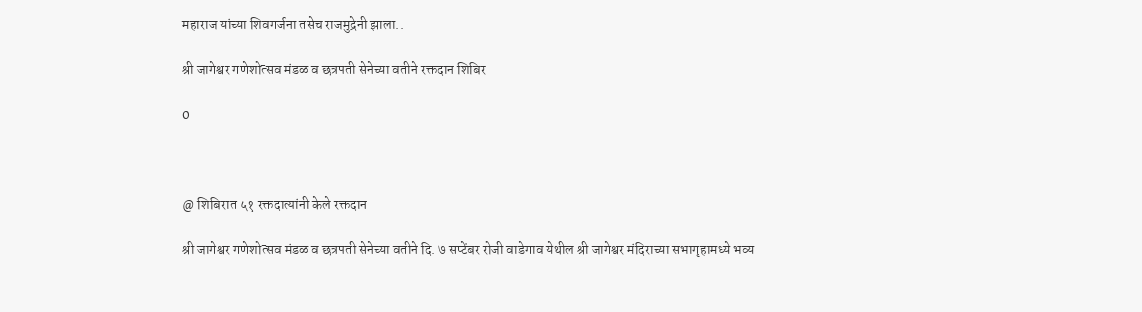महाराज यांच्या शिवगर्जना तसेच राजमुद्रेनी झाला..

श्री जागेश्वर गणेशोत्सव मंडळ व छत्रपती सेनेच्या वतीने रक्तदान शिबिर

0



@ शिबिरात ५१ रक्तदात्यांनी केले रक्तदान

श्री जागेश्वर गणेशोत्सव मंडळ व छत्रपती सेनेच्या वतीने दि. ७ सप्टेंबर रोजी वाडेगाव येथील श्री जागेश्वर मंदिराच्या सभागृहामध्ये भव्य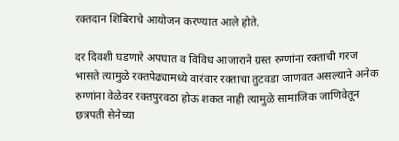रक्तदान शिबिराचे आयोजन करण्यात आले होते.

दर दिवशी घडणारे अपघात व विविध आजाराने ग्रस्त रुग्णांना रक्ताची गरज भासते त्यामुळे रक्तपेढ्यामध्ये वारंवार रक्ताचा तुटवडा जाणवत असल्याने अनेक रुग्णांना वेळेवर रक्तपुरवठा होऊ शकत नाही त्यामुळे सामाजिक जाणिवेतून छत्रपती सेनेच्या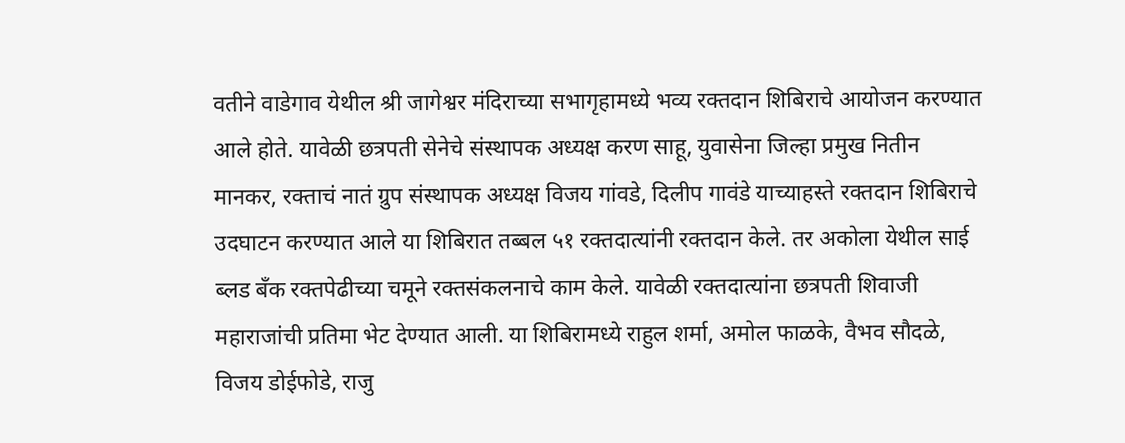वतीने वाडेगाव येथील श्री जागेश्वर मंदिराच्या सभागृहामध्ये भव्य रक्तदान शिबिराचे आयोजन करण्यात आले होते. यावेळी छत्रपती सेनेचे संस्थापक अध्यक्ष करण साहू, युवासेना जिल्हा प्रमुख नितीन मानकर, रक्ताचं नातं ग्रुप संस्थापक अध्यक्ष विजय गांवडे, दिलीप गावंडे याच्याहस्ते रक्तदान शिबिराचे उदघाटन करण्यात आले या शिबिरात तब्बल ५१ रक्तदात्यांनी रक्तदान केले. तर अकोला येथील साई ब्लड बँक रक्तपेढीच्या चमूने रक्तसंकलनाचे काम केले. यावेळी रक्तदात्यांना छत्रपती शिवाजी महाराजांची प्रतिमा भेट देण्यात आली. या शिबिरामध्ये राहुल शर्मा, अमोल फाळके, वैभव सौदळे, विजय डोईफोडे, राजु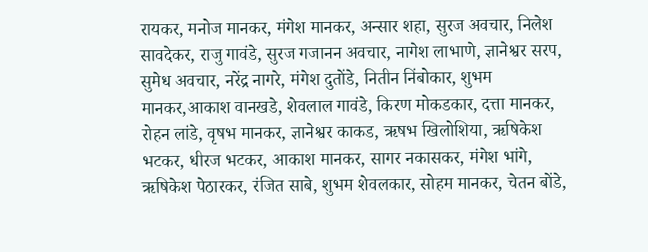रायकर, मनोज मानकर, मंगेश मानकर, अन्सार शहा, सुरज अवचार, निलेश सावदेकर, राजु गावंडे, सुरज गजानन अवचार, नागेश लाभाणे, ज्ञानेश्वर सरप, सुमेध अवचार, नरेंद्र नागरे, मंगेश दुतोंडे, नितीन निंबोकार, शुभम मानकर,आकाश वानखडे, शेवलाल गावंडे, किरण मोकडकार, दत्ता मानकर, रोहन लांडे, वृषभ मानकर, ज्ञानेश्वर काकड, ऋषभ खिलोशिया, ऋषिकेश भटकर, धीरज भटकर, आकाश मानकर, सागर नकासकर, मंगेश भांगे, ऋषिकेश पेठारकर, रंजित साबे, शुभम शेवलकार, सोहम मानकर, चेतन बोंडे,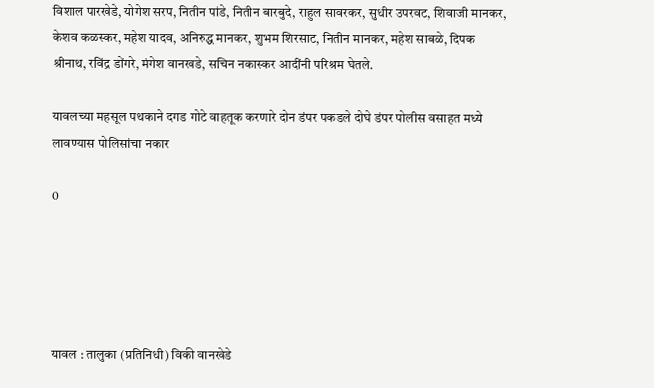विशाल पारखेडे, योगेश सरप, नितीन पांडे, नितीन बारबुदे, राहुल सावरकर, सुधीर उपरवट, शिवाजी मानकर, केशव कळस्कर, महेश यादव, अनिरुद्ध मानकर, शुभम शिरसाट, नितीन मानकर, महेश साबळे, दिपक श्रीनाथ, रविंद्र डोंगरे, मंगेश वानखडे, सचिन नकास्कर आदींनी परिश्रम घेतले.

यावलच्या महसूल पथकाने दगड गोटे वाहतूक करणारे दोन डंपर पकडले दोघे डंपर पोलीस वसाहत मध्ये लावण्यास पोलिसांचा नकार

0





यावल : तालुका (प्रतिनिधी) विकी वानखेडे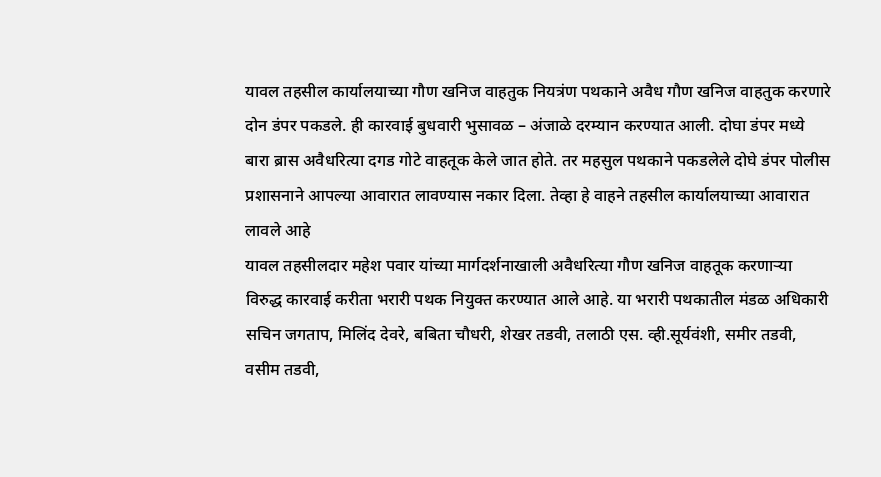यावल तहसील कार्यालयाच्या गौण खनिज वाहतुक नियत्रंण पथकाने अवैध गौण खनिज वाहतुक करणारे दोन डंपर पकडले. ही कारवाई बुधवारी भुसावळ – अंजाळे दरम्यान करण्यात आली. दोघा डंपर मध्ये बारा ब्रास अवैधरित्या दगड गोटे वाहतूक केले जात होते. तर महसुल पथकाने पकडलेले दोघे डंपर पोलीस प्रशासनाने आपल्या आवारात लावण्यास नकार दिला. तेव्हा हे वाहने तहसील कार्यालयाच्या आवारात लावले आहे
यावल तहसीलदार महेश पवार यांच्या मार्गदर्शनाखाली अवैधरित्या गौण खनिज वाहतूक करणाऱ्या विरुद्ध कारवाई करीता भरारी पथक नियुक्त करण्यात आले आहे. या भरारी पथकातील मंडळ अधिकारी सचिन जगताप, मिलिंद देवरे, बबिता चौधरी, शेखर तडवी, तलाठी एस. व्ही.सूर्यवंशी, समीर तडवी, वसीम तडवी,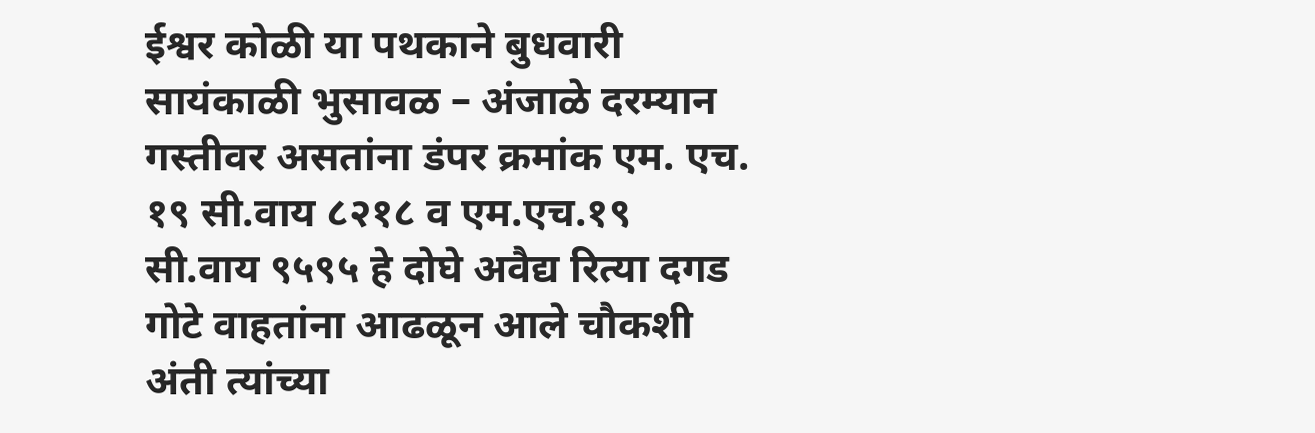ईश्वर कोळी या पथकाने बुधवारी सायंकाळी भुसावळ – अंजाळे दरम्यान गस्तीवर असतांना डंपर क्रमांक एम. एच. १९ सी.वाय ८२१८ व एम.एच.१९ सी.वाय ९५९५ हे दोघे अवैद्य रित्या दगड गोटे वाहतांना आढळून आले चौकशी अंती त्यांच्या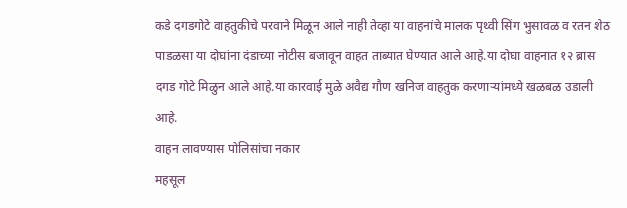कडे दगडगोटे वाहतुकीचे परवाने मिळून आले नाही तेव्हा या वाहनांचे मालक पृथ्वी सिंग भुसावळ व रतन शेठ पाडळसा या दोघांना दंडाच्या नोटीस बजावून वाहत ताब्यात घेण्यात आले आहे.या दोघा वाहनात १२ ब्रास दगड गोटे मिळुन आले आहे.या कारवाई मुळे अवैद्य गौण खनिज वाहतुक करणाऱ्यांमध्ये खळबळ उडाली आहे.
वाहन लावण्यास पोलिसांचा नकार
महसूल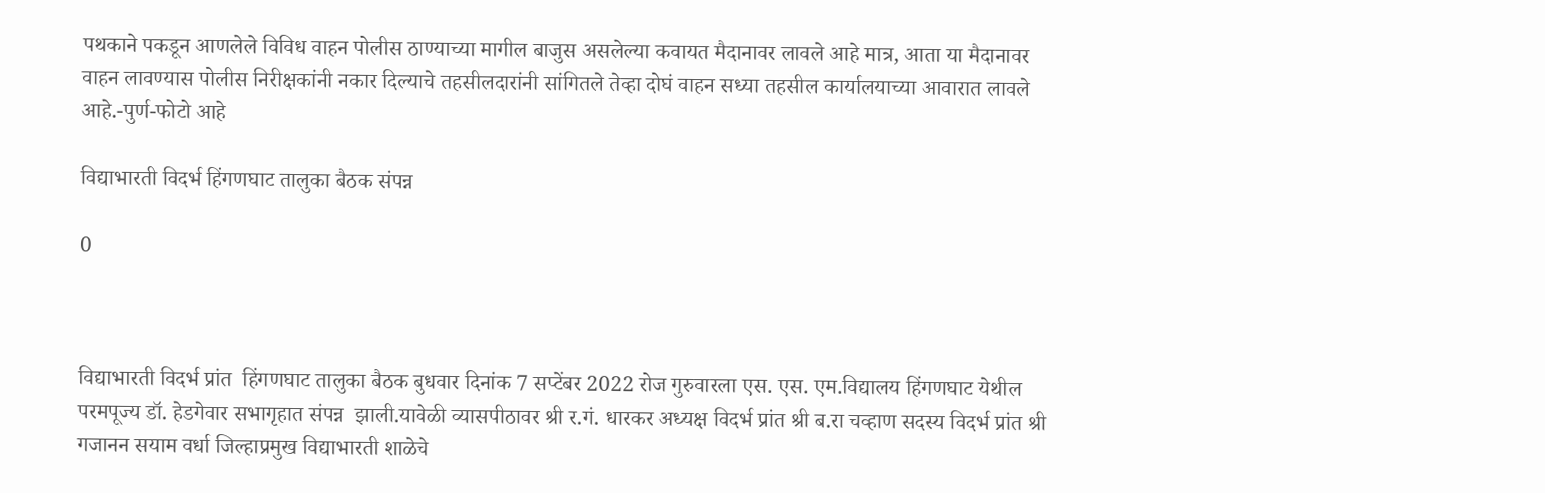पथकाने पकडून आणलेले विविध वाहन पोलीस ठाण्याच्या मागील बाजुस असलेल्या कवायत मैदानावर लावले आहे मात्र, आता या मैदानावर वाहन लावण्यास पोलीस निरीक्षकांनी नकार दिल्याचे तहसीलदारांनी सांगितले तेव्हा दोघं वाहन सध्या तहसील कार्यालयाच्या आवारात लावले आहे.-पुर्ण-फोटो आहे

विद्याभारती विदर्भ हिंगणघाट तालुका बैठक संपन्न

0



विद्याभारती विदर्भ प्रांत  हिंगणघाट तालुका बैठक बुधवार दिनांक 7 सप्टेंबर 2022 रोज गुरुवारला एस. एस. एम.विद्यालय हिंगणघाट येथील परमपूज्य डॉ. हेडगेवार सभागृहात संपन्न  झाली.यावेळी व्यासपीठावर श्री र.गं. धारकर अध्यक्ष विदर्भ प्रांत श्री ब.रा चव्हाण सदस्य विदर्भ प्रांत श्री गजानन सयाम वर्धा जिल्हाप्रमुख विद्याभारती शाळेचे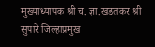मुख्याध्यापक श्री च. ज्ञा.खडतकर श्री सुपारे जिल्हाप्रमुख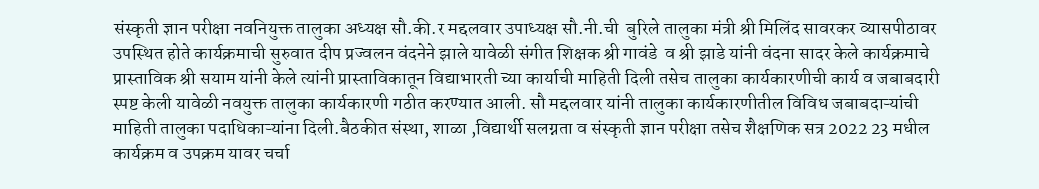संस्कृती ज्ञान परीक्षा नवनियुक्त तालुका अध्यक्ष सौ.की.र मद्दलवार उपाध्यक्ष सौ.नी.ची  बुरिले तालुका मंत्री श्री मिलिंद सावरकर व्यासपीठावर उपस्थित होते कार्यक्रमाची सुरुवात दीप प्रज्वलन वंदनेने झाले यावेळी संगीत शिक्षक श्री गावंडे  व श्री झाडे यांनी वंदना सादर केले कार्यक्रमाचे प्रास्ताविक श्री सयाम यांनी केले त्यांनी प्रास्ताविकातून विद्याभारती च्या कार्याची माहिती दिली तसेच तालुका कार्यकारणीची कार्य व जबाबदारी स्पष्ट केली यावेळी नवयुक्त तालुका कार्यकारणी गठीत करण्यात आली. सौ मद्दलवार यांनी तालुका कार्यकारणीतील विविध जबाबदाऱ्यांची माहिती तालुका पदाधिकाऱ्यांना दिली.बैठकीत संस्था, शाळा ,विद्यार्थी सलग्नता व संस्कृती ज्ञान परीक्षा तसेच शैक्षणिक सत्र 2022 23 मधील कार्यक्रम व उपक्रम यावर चर्चा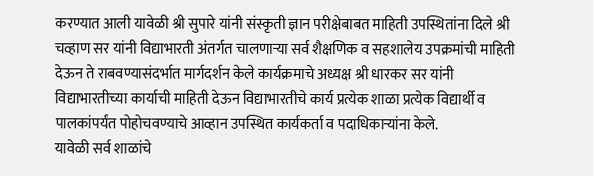करण्यात आली यावेळी श्री सुपारे यांनी संस्कृती ज्ञान परीक्षेबाबत माहिती उपस्थितांना दिले श्री चव्हाण सर यांनी विद्याभारती अंतर्गत चालणाऱ्या सर्व शैक्षणिक व सहशालेय उपक्रमांची माहिती देऊन ते राबवण्यासंदर्भात मार्गदर्शन केले कार्यक्रमाचे अध्यक्ष श्री धारकर सर यांनी विद्याभारतीच्या कार्याची माहिती देऊन विद्याभारतीचे कार्य प्रत्येक शाळा प्रत्येक विद्यार्थी व पालकांपर्यंत पोहोचवण्याचे आव्हान उपस्थित कार्यकर्ता व पदाधिकाऱ्यांना केले.
यावेळी सर्व शाळांचे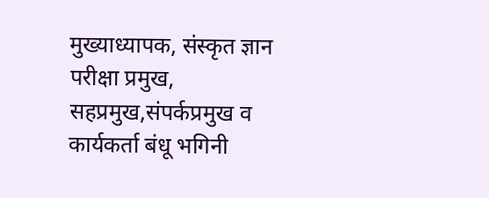मुख्याध्यापक, संस्कृत ज्ञान परीक्षा प्रमुख, सहप्रमुख,संपर्कप्रमुख व कार्यकर्ता बंधू भगिनी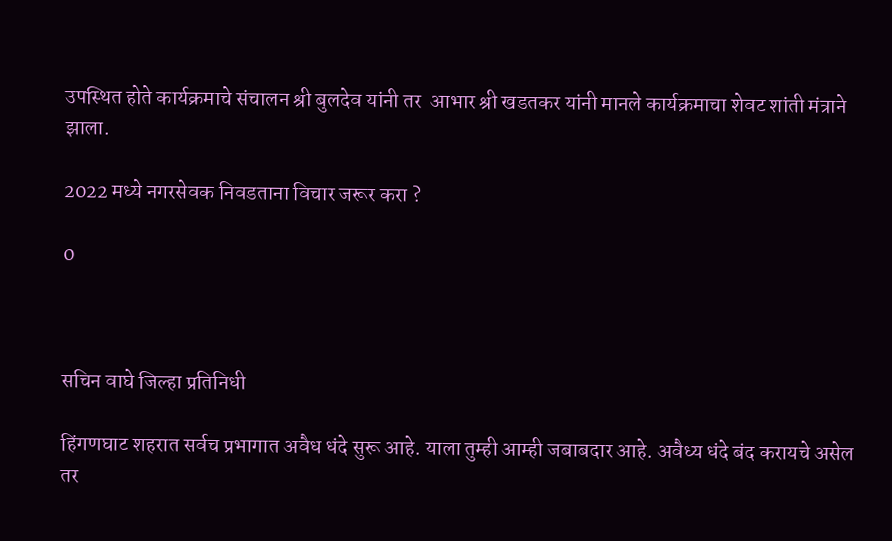उपस्थित होते कार्यक्रमाचे संचालन श्री बुलदेव यांनी तर  आभार श्री खडतकर यांनी मानले कार्यक्रमाचा शेवट शांती मंत्राने झाला.

2022 मध्ये नगरसेवक निवडताना विचार जरूर करा ?

0



सचिन वाघे जिल्हा प्रतिनिधी

हिंगणघाट शहरात सर्वच प्रभागात अवैध धंदे सुरू आहे. याला तुम्ही आम्ही जबाबदार आहे. अवैध्य धंदे बंद करायचे असेल तर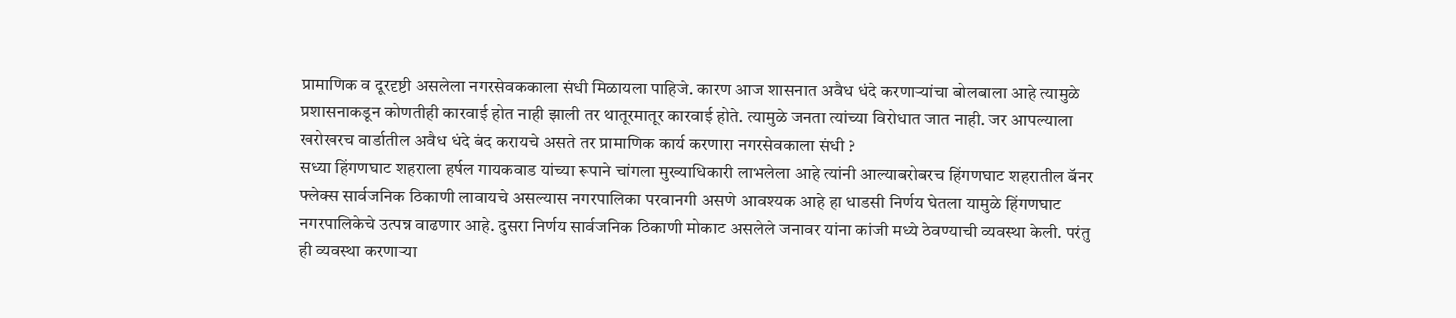प्रामाणिक व दूरदृष्टी असलेला नगरसेवककाला संधी मिळायला पाहिजे. कारण आज शासनात अवैध धंदे करणाऱ्यांचा बोलबाला आहे त्यामुळे प्रशासनाकडून कोणतीही कारवाई होत नाही झाली तर थातूरमातूर कारवाई होते. त्यामुळे जनता त्यांच्या विरोधात जात नाही. जर आपल्याला खरोखरच वार्डातील अवैध धंदे बंद करायचे असते तर प्रामाणिक कार्य करणारा नगरसेवकाला संधी ?
सध्या हिंगणघाट शहराला हर्षल गायकवाड यांच्या रूपाने चांगला मुख्याधिकारी लाभलेला आहे त्यांनी आल्याबरोबरच हिंगणघाट शहरातील बॅनर फ्लेक्स सार्वजनिक ठिकाणी लावायचे असल्यास नगरपालिका परवानगी असणे आवश्यक आहे हा धाडसी निर्णय घेतला यामुळे हिंगणघाट नगरपालिकेचे उत्पन्न वाढणार आहे. दुसरा निर्णय सार्वजनिक ठिकाणी मोकाट असलेले जनावर यांना कांजी मध्ये ठेवण्याची व्यवस्था केली. परंतु ही व्यवस्था करणाऱ्या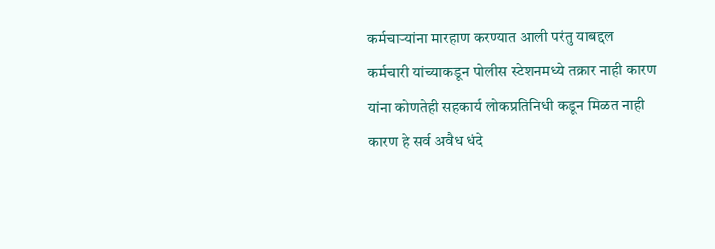कर्मचाऱ्यांना मारहाण करण्यात आली परंतु याबद्दल कर्मचारी यांच्याकडून पोलीस स्टेशनमध्ये तक्रार नाही कारण यांना कोणतेही सहकार्य लोकप्रतिनिधी कडून मिळत नाही कारण हे सर्व अवैध धंदे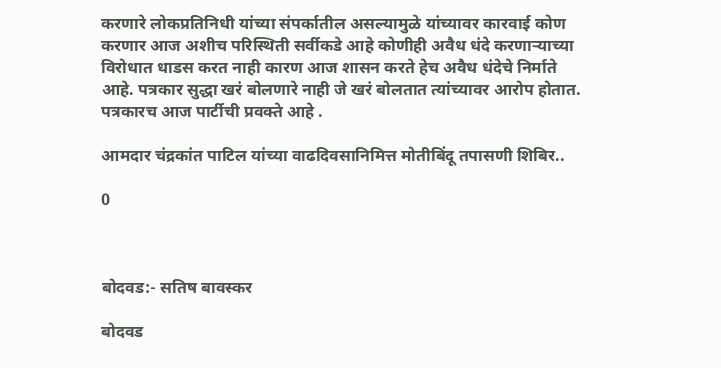करणारे लोकप्रतिनिधी यांच्या संपर्कातील असल्यामुळे यांच्यावर कारवाई कोण करणार आज अशीच परिस्थिती सर्वीकडे आहे कोणीही अवैध धंदे करणाऱ्याच्या विरोधात धाडस करत नाही कारण आज शासन करते हेच अवैध धंदेचे निर्माते आहे. पत्रकार सुद्धा खरं बोलणारे नाही जे खरं बोलतात त्यांच्यावर आरोप होतात. पत्रकारच आज पार्टीची प्रवक्ते आहे .

आमदार चंद्रकांत पाटिल यांच्या वाढदिवसानिमित्त मोतीबिंदू तपासणी शिबिर..

0



बोदवड:- सतिष बावस्कर

बोदवड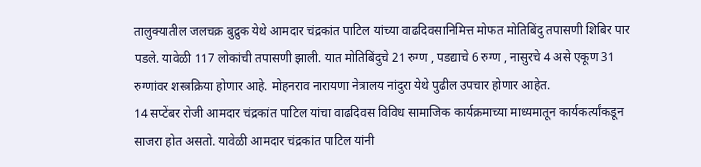तालुक्यातील जलचक्र बुद्रुक येथे आमदार चंद्रकांत पाटिल यांच्या वाढदिवसानिमित्त मोफत मोतिबिंदु तपासणी शिबिर पार पडले. यावेळी 117 लोकांची तपासणी झाली. यात मोतिबिंदुचे 21 रुग्ण , पडद्याचे 6 रुग्ण , नासुरचे 4 असे एकूण 31 रुग्णांवर शस्त्रक्रिया होणार आहे. मोहनराव नारायणा नेत्रालय नांदुरा येथे पुढील उपचार होणार आहेत.
14 सप्टेंबर रोजी आमदार चंद्रकांत पाटिल यांचा वाढदिवस विविध सामाजिक कार्यक्रमाच्या माध्यमातून कार्यकर्त्यांकडून साजरा होत असतो. यावेळी आमदार चंद्रकांत पाटिल यांनी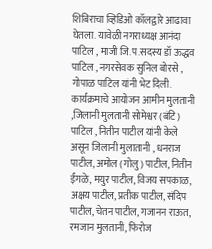शिबिराचा व्हिडिओ कॉलद्वारे आढावा घेतला. यावेळी नगराध्यक्ष आनंदा पाटिल , माजी जि.प.सदस्य डॉ ऊद्धव पाटिल , नगरसेवक सुनिल बोरसे , गोपाळ पाटिल यांनी भेट दिली. कार्यक्रमाचे आयोजन आमीन मुलतानी ,जिलानी मुलतानी सोमेश्वर (बंटि) पाटिल , नितीन पाटील यांनी केले असून जिलानी मुलातानी , धनराज पाटील, अमोल (गोलु) पाटील, नितीन ईंगळे, मयुर पाटील, विजय सपकाळ, अक्षय पाटील, प्रतीक पाटील, संदिप पाटील, चेतन पाटील, गजानन राऊत, रमजान मुलतानी, फिरोज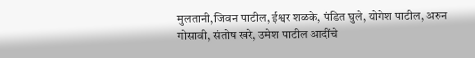मुलतानी,जिवन पाटील, ईश्वर शळके, पंडित घुले, योगेश पाटील, अरुन गोसावी, संतोष खरे, उमेश पाटील आदींचे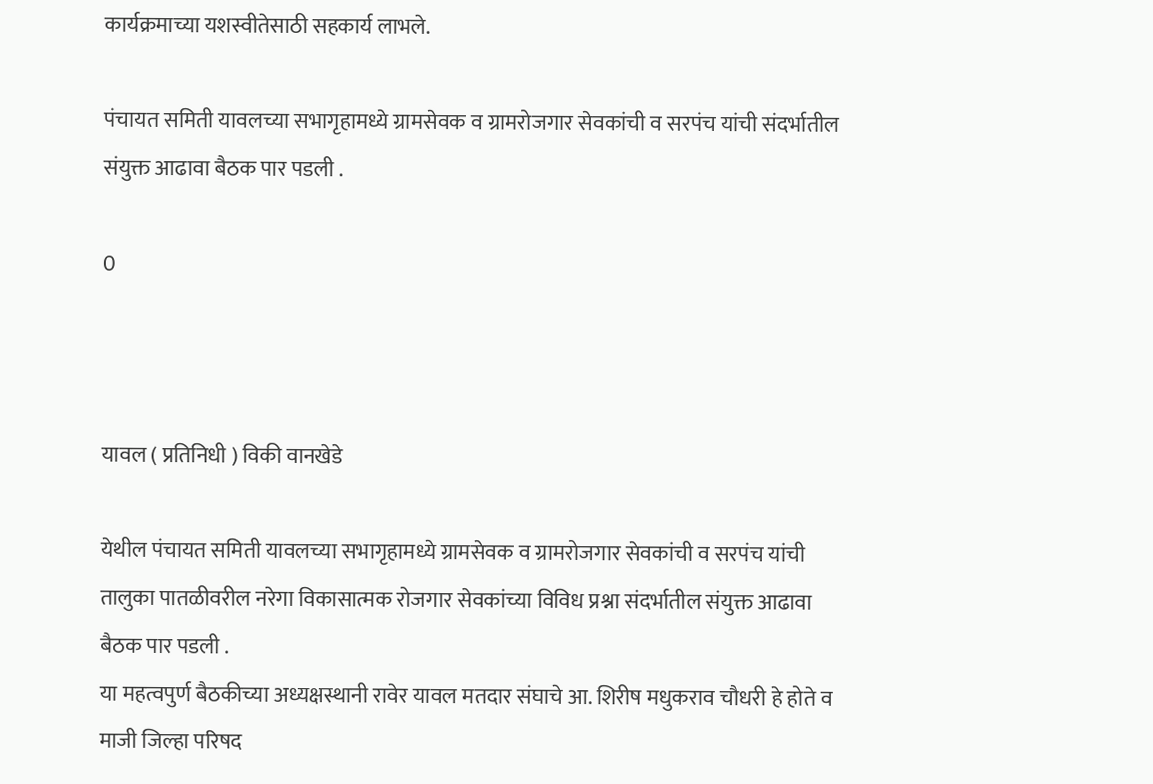कार्यक्रमाच्या यशस्वीतेसाठी सहकार्य लाभले.

पंचायत समिती यावलच्या सभागृहामध्ये ग्रामसेवक व ग्रामरोजगार सेवकांची व सरपंच यांची संदर्भातील संयुक्त आढावा बैठक पार पडली .

0



यावल ( प्रतिनिधी ) विकी वानखेडे

येथील पंचायत समिती यावलच्या सभागृहामध्ये ग्रामसेवक व ग्रामरोजगार सेवकांची व सरपंच यांची तालुका पातळीवरील नरेगा विकासात्मक रोजगार सेवकांच्या विविध प्रश्ना संदर्भातील संयुक्त आढावा बैठक पार पडली .
या महत्वपुर्ण बैठकीच्या अध्यक्षस्थानी रावेर यावल मतदार संघाचे आ. शिरीष मधुकराव चौधरी हे होते व माजी जिल्हा परिषद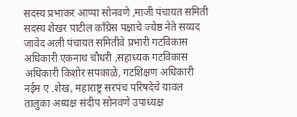सदस्य प्रभाकर आप्पा सोनवणे ,माजी पंचायत समिती सदस्य शेखर पाटील काँग्रेस पक्षाचे ज्येष्ठ नेते सय्यद जावेद अली पंचायत समितीवे प्रभारी गटविकास अधिकारी एकनाथ चौधरी ,सहाध्यक गटविकास अधिकारी किशोर सपकाळे, गटशिक्षण अधिकारी नईम ए .शेख, महाराष्ट्र सरपंच परिषदेचे यावल तालुका अध्यक्ष संदीप सोनवणे उपाध्यक्ष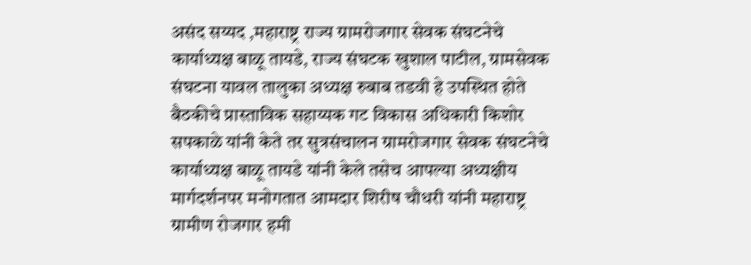असंद सय्यद ,महाराष्ट्र राज्य ग्रामरोजगार सेवक संघटनेचे कार्याध्यक्ष बाळू तायडे, राज्य संघटक खुशाल पाटील, ग्रामसेवक संघटना यावल तालुका अध्यक्ष रुबाब तडवी हे उपस्थित होते
बैठकीचे प्रास्ताविक सहाय्यक गट विकास अधिकारी किशोर सपकाळे यांनी केते तर सुत्रसंचालन ग्रामरोजगार सेवक संघटनेचे कार्याध्यक्ष बाळू तायडे यांनी केले तसेच आपल्या अध्यक्षीय मार्गदर्शनपर मनोगतात आमदार शिरीष चौधरी यांनी महाराष्ट्र ग्रामीण रोजगार हमी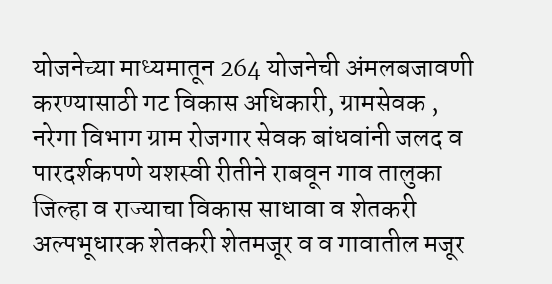योजनेच्या माध्यमातून 264 योजनेची अंमलबजावणी करण्यासाठी गट विकास अधिकारी, ग्रामसेवक , नरेगा विभाग ग्राम रोजगार सेवक बांधवांनी जलद व पारदर्शकपणे यशस्वी रीतीने राबवून गाव तालुका जिल्हा व राज्याचा विकास साधावा व शेतकरी अल्पभूधारक शेतकरी शेतमजूर व व गावातील मजूर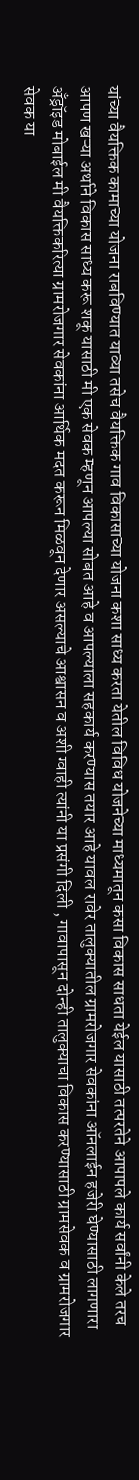यांच्या वैयक्तिक कामाच्या योजना राबविण्यात याव्या तसेच वैयक्तिक गाव विकासाच्या योजना कशा साध्य करता येतील विविध योजनेच्या माध्यमातून कसा विकास साधता येईल यासाठी तत्परतेने आपापले कार्य सर्वांनी केले तरच आपण खऱ्या अर्थाने विकास साध्य करू शकू यासाठी मी एक सेवक म्हणून आपल्या सोबत आहे व आपल्याला सहकार्य करण्यास तयार आहे यावल रावेर तालुक्यातील ग्रामरोजगार सेवकांना ऑनलाईन हजेरी घेण्यासाठी लागणारा अँड्रॉइड मोबाईल मी वैयक्तिकरित्या ग्रामरोजगार सेवकांना आर्थिक मदत करून मिळवून देणार असल्याचे आश्वासन व अशी ग्वाही त्यांनी या प्रसंगी दिली , गावापासून दोन्ही तालुक्याचा विकास करण्यासाठी ग्रामसेवक व ग्रामरोजगार सेवक या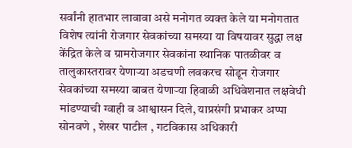सर्वांनी हातभार लावावा असे मनोगत व्यक्त केले या मनोगतात विशेष त्यांनी रोजगार सेवकांच्या समस्या या विषयावर सुद्धा लक्ष केंद्रित केले व ग्रामरोजगार सेवकांना स्थानिक पातळीवर व तालुकास्तरावर येणाऱ्या अडचणी लवकरच सोडून रोजगार सेवकांच्या समस्या बाबत येणाऱ्या हिवाळी अधिवेशनात लक्षवेधी मांडण्याची ग्वाही व आश्वासन दिले, याप्रसंगी प्रभाकर अप्पा सोनवणे , शेखर पाटील , गटविकास अधिकारी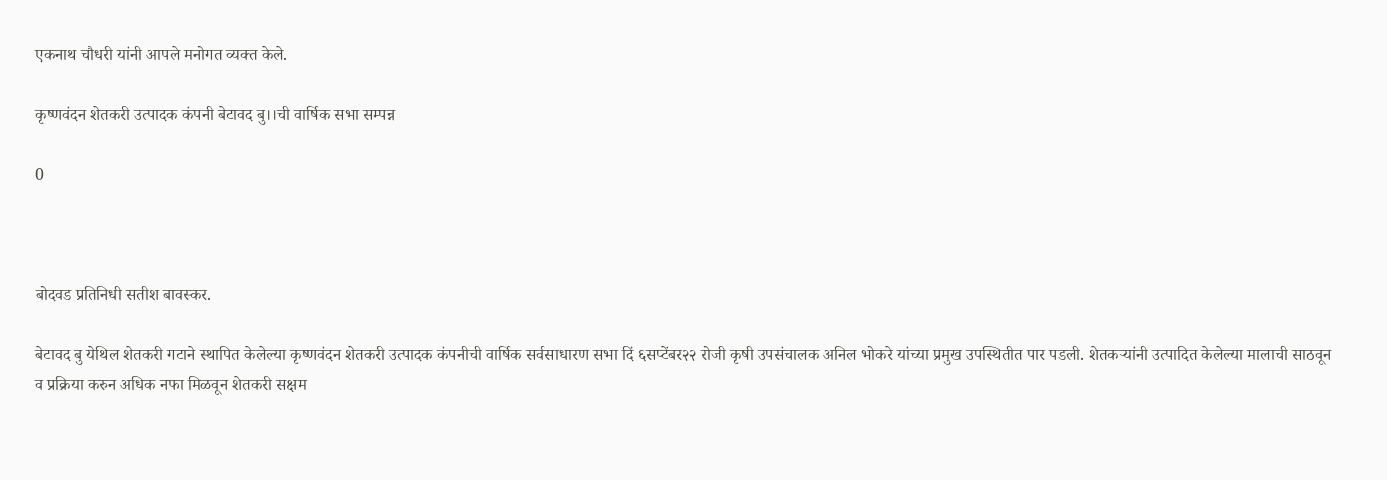एकनाथ चौधरी यांनी आपले मनोगत व्यक्त केले.

कृष्णवंदन शेतकरी उत्पादक कंपनी बेटावद बु।।ची वार्षिक सभा सम्पन्न

0



बोदवड प्रतिनिधी सतीश बावस्कर.

बेटावद बु येथिल शेतकरी गटाने स्थापित केलेल्या कृष्णवंदन शेतकरी उत्पादक कंपनीची वार्षिक सर्वसाधारण सभा दिं ६सप्टेंबर२२ रोजी कृषी उपसंचालक अनिल भोकरे यांच्या प्रमुख उपस्थितीत पार पडली. शेतकऱ्यांनी उत्पादित केलेल्या मालाची साठवून व प्रक्रिया करुन अधिक नफा मिळवून शेतकरी सक्षम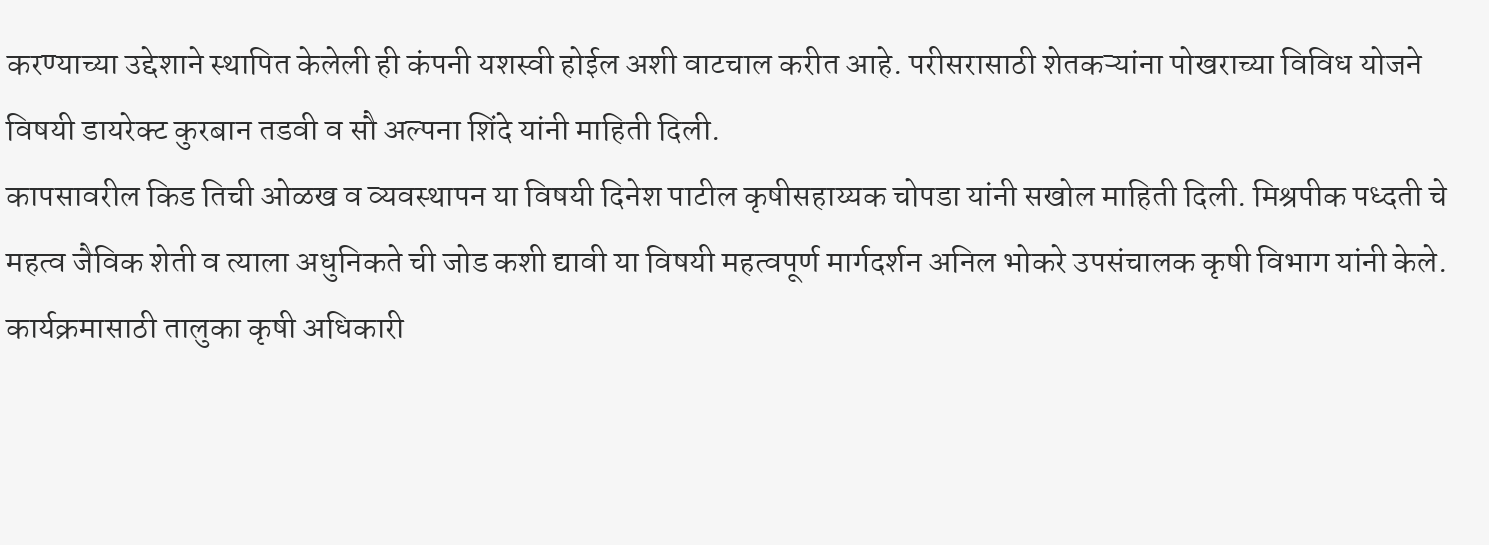करण्याच्या उद्देशाने स्थापित केलेली ही कंपनी यशस्वी होईल अशी वाटचाल करीत आहे. परीसरासाठी शेतकऱ्यांना पोखराच्या विविध योजने विषयी डायरेक्ट कुरबान तडवी व सौ अल्पना शिंदे यांनी माहिती दिली.
कापसावरील किड तिची ओळख व व्यवस्थापन या विषयी दिनेश पाटील कृषीसहाय्यक चोपडा यांनी सखोल माहिती दिली. मिश्रपीक पध्दती चे महत्व जैविक शेती व त्याला अधुनिकते ची जोड कशी द्यावी या विषयी महत्वपूर्ण मार्गदर्शन अनिल भोकरे उपसंचालक कृषी विभाग यांनी केले.
कार्यक्रमासाठी तालुका कृषी अधिकारी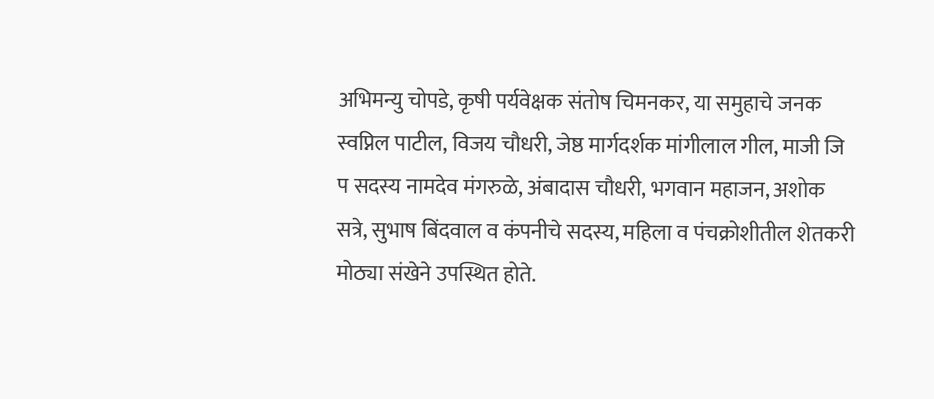अभिमन्यु चोपडे, कृषी पर्यवेक्षक संतोष चिमनकर, या समुहाचे जनक स्वप्निल पाटील, विजय चौधरी, जेष्ठ मार्गदर्शक मांगीलाल गील, माजी जि प सदस्य नामदेव मंगरुळे, अंबादास चौधरी, भगवान महाजन, अशोक सत्रे, सुभाष बिंदवाल व कंपनीचे सदस्य, महिला व पंचक्रोशीतील शेतकरी मोठ्या संखेने उपस्थित होते.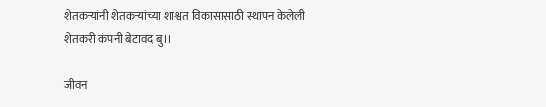शेतकऱ्यांनी शेतकऱ्यांच्या शाश्वत विकासासाठी स्थापन केलेली शेतकरी कंपनी बेटावद बु।।

जीवन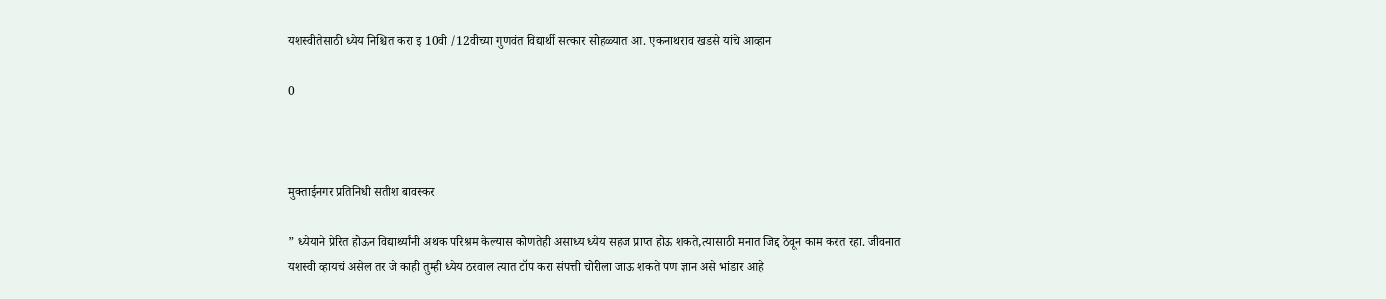यशस्वीतेसाठी ध्येय निश्चित करा इ 10वी /12वीच्या गुणवंत विद्यार्थी सत्कार सोहळ्यात आ. एकनाथराव खडसे यांचे आव्हान

0



मुक्ताईनगर प्रतिनिधी सतीश बावस्कर

” ध्येयाने प्रेरित होऊन विद्यार्थ्यांनी अथक परिश्रम केल्यास कोणतेही असाध्य ध्येय सहज प्राप्त होऊ शकते,त्यासाठी मनात जिद्द ठेवून काम करत रहा. जीवनात यशस्वी व्हायचं असेल तर जे काही तुम्ही ध्येय ठरवाल त्यात टॉप करा संपत्ती चोरीला जाऊ शकते पण ज्ञान असे भांडार आहे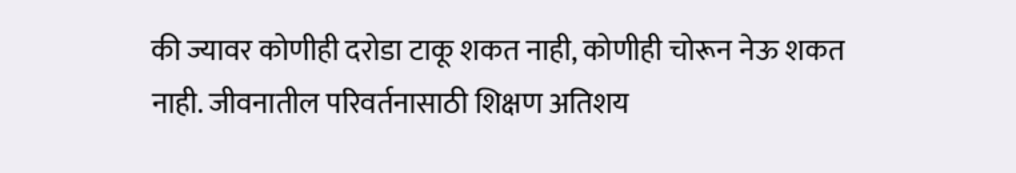की ज्यावर कोणीही दरोडा टाकू शकत नाही, कोणीही चोरून नेऊ शकत नाही. जीवनातील परिवर्तनासाठी शिक्षण अतिशय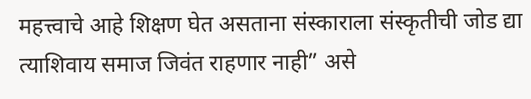महत्त्वाचे आहे शिक्षण घेत असताना संस्काराला संस्कृतीची जोड द्या त्याशिवाय समाज जिवंत राहणार नाही” असे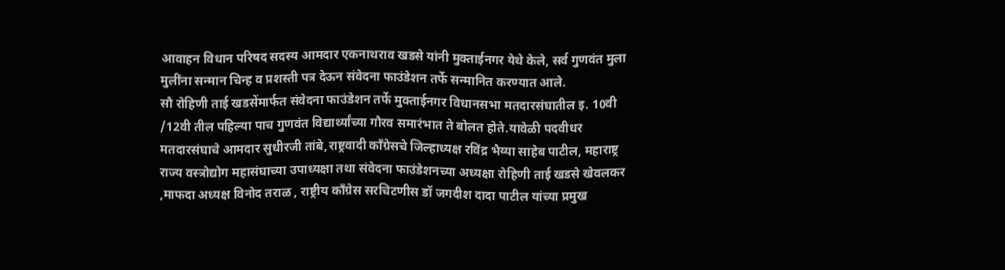आवाहन विधान परिषद सदस्य आमदार एकनाथराव खडसे यांनी मुक्ताईनगर येथे केले, सर्व गुणवंत मुला मुलींना सन्मान चिन्ह व प्रशस्ती पत्र देऊन संवेदना फाउंडेशन तर्फे सन्मानित करण्यात आले.
सौ रोहिणी ताई खडसेंमार्फत संवेदना फाउंडेशन तर्फे मुक्ताईनगर विधानसभा मतदारसंघातील इ. 10वी /12वी तील पहिल्या पाच गुणवंत विद्यार्थ्यांच्या गौरव समारंभात ते बोलत होते.यावेळी पदवीधर मतदारसंघाचे आमदार सुधीरजी तांबे,राष्ट्रवादी काँग्रेसचे जिल्हाध्यक्ष रविंद्र भैय्या साहेब पाटील, महाराष्ट्र राज्य वस्त्रोद्योग महासंघाच्या उपाध्यक्षा तथा संवेदना फाउंडेशनच्या अध्यक्षा रोहिणी ताई खडसे खेवलकर ,माफदा अध्यक्ष विनोद तराळ , राष्ट्रीय काँग्रेस सरचिटणीस डॉ जगदीश दादा पाटील यांच्या प्रमुख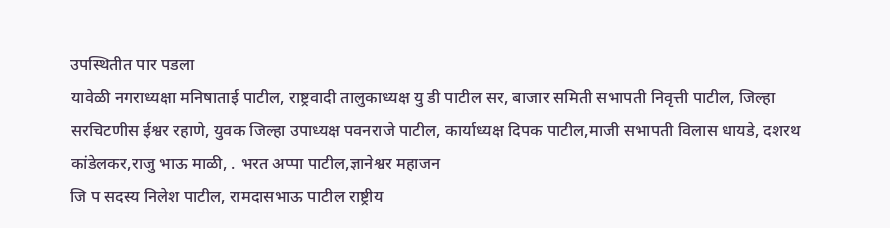उपस्थितीत पार पडला
यावेळी नगराध्यक्षा मनिषाताई पाटील, राष्ट्रवादी तालुकाध्यक्ष यु डी पाटील सर, बाजार समिती सभापती निवृत्ती पाटील, जिल्हा सरचिटणीस ईश्वर रहाणे, युवक जिल्हा उपाध्यक्ष पवनराजे पाटील, कार्याध्यक्ष दिपक पाटील,माजी सभापती विलास धायडे, दशरथ कांडेलकर,राजु भाऊ माळी, . भरत अप्पा पाटील,ज्ञानेश्वर महाजन
जि प सदस्य निलेश पाटील, रामदासभाऊ पाटील राष्ट्रीय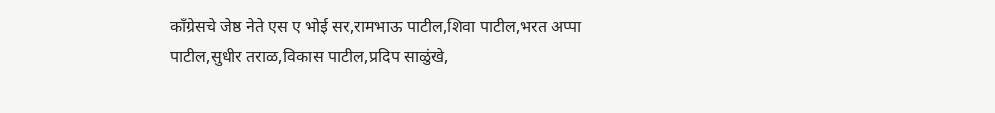काँग्रेसचे जेष्ठ नेते एस ए भोई सर,रामभाऊ पाटील,शिवा पाटील,भरत अप्पा पाटील,सुधीर तराळ,विकास पाटील,प्रदिप साळुंखे,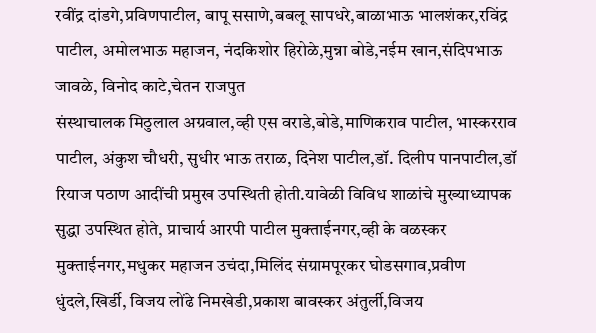रवींद्र दांडगे,प्रविणपाटील, बापू ससाणे,बबलू सापधरे,बाळाभाऊ भालशंकर,रविंद्र पाटील, अमोलभाऊ महाजन, नंदकिशोर हिरोळे,मुन्ना बोडे,नईम खान,संदिपभाऊ जावळे, विनोद काटे,चेतन राजपुत
संस्थाचालक मिठुलाल अग्रवाल,व्ही एस वराडे,बोडे,माणिकराव पाटील, भास्करराव पाटील, अंकुश चौधरी, सुधीर भाऊ तराळ, दिनेश पाटील,डॉ. दिलीप पानपाटील,डॉ रियाज पठाण आदींची प्रमुख उपस्थिती होती.यावेळी विविध शाळांचे मुख्याध्यापक सुद्धा उपस्थित होते, प्राचार्य आरपी पाटील मुक्ताईनगर,व्ही के वळस्कर मुक्ताईनगर,मधुकर महाजन उचंदा,मिलिंद संग्रामपूरकर घोडसगाव,प्रवीण धुंदले,खिर्डी, विजय लोंढे निमखेडी,प्रकाश बावस्कर अंतुर्ली,विजय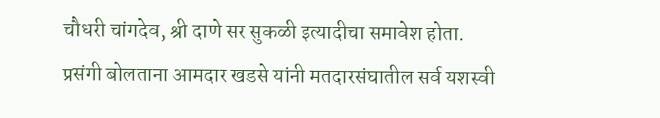चौधरी चांगदेव, श्री दाणे सर सुकळी इत्यादीचा समावेश होता.
प्रसंगी बोलताना आमदार खडसे यांनी मतदारसंघातील सर्व यशस्वी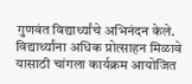गुणवंत विद्यार्थ्यांचे अभिनंदन केले. विद्यार्थ्यांना अधिक प्रोत्साहन मिळावे यासाठी चांगला कार्यक्रम आयोजित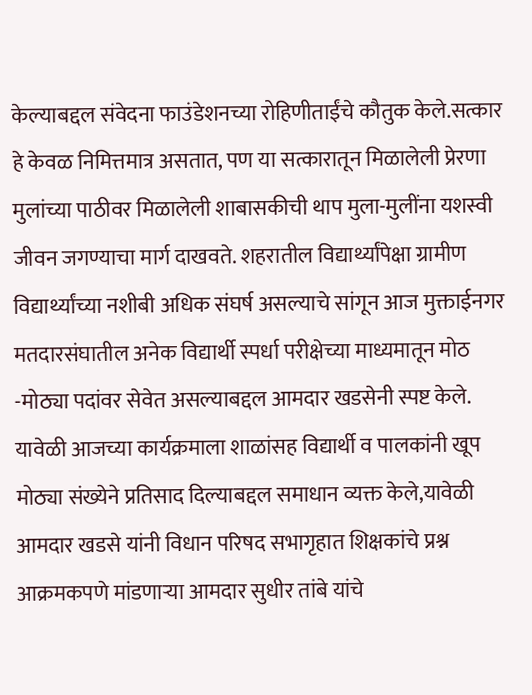केल्याबद्दल संवेदना फाउंडेशनच्या रोहिणीताईंचे कौतुक केले.सत्कार हे केवळ निमित्तमात्र असतात, पण या सत्कारातून मिळालेली प्रेरणा मुलांच्या पाठीवर मिळालेली शाबासकीची थाप मुला-मुलींना यशस्वी जीवन जगण्याचा मार्ग दाखवते. शहरातील विद्यार्थ्यांपेक्षा ग्रामीण विद्यार्थ्यांच्या नशीबी अधिक संघर्ष असल्याचे सांगून आज मुक्ताईनगर मतदारसंघातील अनेक विद्यार्थी स्पर्धा परीक्षेच्या माध्यमातून मोठ -मोठ्या पदांवर सेवेत असल्याबद्दल आमदार खडसेनी स्पष्ट केले. यावेळी आजच्या कार्यक्रमाला शाळांसह विद्यार्थी व पालकांनी खूप मोठ्या संख्येने प्रतिसाद दिल्याबद्दल समाधान व्यक्त केले,यावेळी आमदार खडसे यांनी विधान परिषद सभागृहात शिक्षकांचे प्रश्न आक्रमकपणे मांडणाऱ्या आमदार सुधीर तांबे यांचे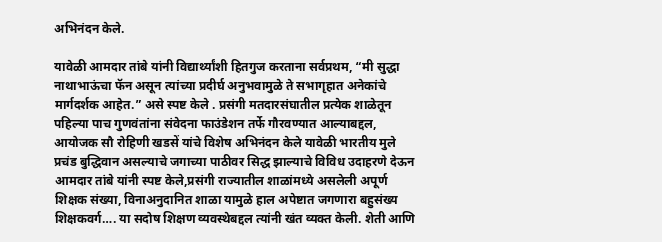अभिनंदन केले.

यावेळी आमदार तांबे यांनी विद्यार्थ्यांशी हितगुज करताना सर्वप्रथम, “मी सुद्धा नाथाभाऊंचा फॅन असून त्यांच्या प्रदीर्घ अनुभवामुळे ते सभागृहात अनेकांचे मार्गदर्शक आहेत.” असे स्पष्ट केले . प्रसंगी मतदारसंघातील प्रत्येक शाळेतून पहिल्या पाच गुणवंतांना संवेदना फाउंडेशन तर्फे गौरवण्यात आल्याबद्दल, आयोजक सौ रोहिणी खडसें यांचे विशेष अभिनंदन केले यावेळी भारतीय मुले प्रचंड बुद्धिवान असल्याचे जगाच्या पाठीवर सिद्ध झाल्याचे विविध उदाहरणे देऊन आमदार तांबे यांनी स्पष्ट केले,प्रसंगी राज्यातील शाळांमध्ये असलेली अपूर्ण शिक्षक संख्या, विनाअनुदानित शाळा यामुळे हाल अपेष्टात जगणारा बहुसंख्य शिक्षकवर्ग…. या सदोष शिक्षण व्यवस्थेबद्दल त्यांनी खंत व्यक्त केली. शेती आणि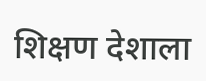शिक्षण देशाला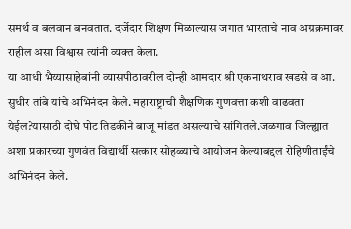समर्थ व बलवान बनवतात. दर्जेदार शिक्षण मिळाल्यास जगात भारताचे नाव अग्रक्रमावर राहील असा विश्वास त्यांनी व्यक्त केला.
या आधी भैय्यासाहेबांनी व्यासपीठावरील दोन्ही आमदार श्री एकनाथराव खडसे व आ. सुधीर तांबे यांचे अभिनंदन केले. महाराष्ट्राची शैक्षणिक गुणवत्ता कशी वाढवता येईल?यासाठी दोघे पोट तिडकीने बाजू मांडत असल्याचे सांगितले.जळगाव जिल्ह्यात अशा प्रकारच्या गुणवंत विद्यार्थी सत्कार सोहळ्याचे आयोजन केल्याबद्दल रोहिणीताईंचे अभिनंदन केले.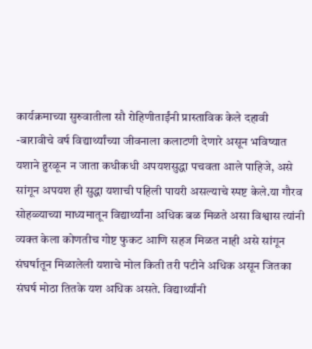कार्यक्रमाच्या सुरुवातीला सौ रोहिणीताईंनी प्रास्ताविक केले दहावी -बारावीचे वर्ष विद्यार्थ्यांच्या जीवनाला कलाटणी देणारे असून भविष्यात यशाने हुरळून न जाता कधीकधी अपयशसुद्धा पचवता आले पाहिजे, असे सांगून अपयश ही सुद्धा यशाची पहिली पायरी असल्याचे स्पष्ट केले.या गौरव सोहळ्याच्या माध्यमातून विद्यार्थ्यांना अधिक बळ मिळते असा विश्वास त्यांनी व्यक्त केला कोणतीच गोष्ट फुकट आणि सहज मिळत नाही असे सांगून संघर्षातून मिळालेली यशाचे मोल किती तरी पटीने अधिक असून जितका संघर्ष मोठा तितके यश अधिक असते. विद्यार्थ्यांनी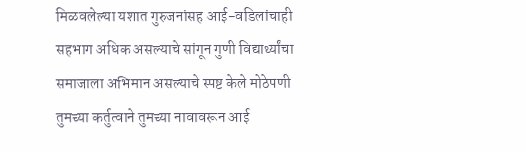मिळवलेल्या यशात गुरुजनांसह आई-वडिलांचाही सहभाग अधिक असल्याचे सांगून गुणी विद्यार्थ्यांचा समाजाला अभिमान असल्याचे स्पष्ट केले मोठेपणी तुमच्या कर्तुत्वाने तुमच्या नावावरून आई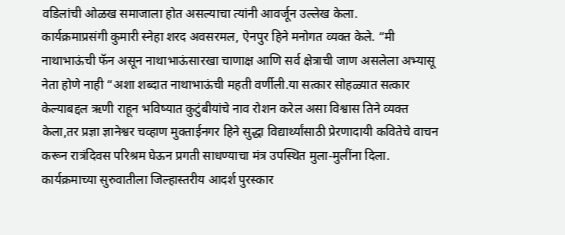वडिलांची ओळख समाजाला होत असल्याचा त्यांनी आवर्जून उल्लेख केला.
कार्यक्रमाप्रसंगी कुमारी स्नेहा शरद अवसरमल, ऐनपुर हिने मनोगत व्यक्त केले. “मी नाथाभाऊंची फॅन असून नाथाभाऊंसारखा चाणाक्ष आणि सर्व क्षेत्राची जाण असलेला अभ्यासू नेता होणे नाही “अशा शब्दात नाथाभाऊंची महती वर्णीली.या सत्कार सोहळ्यात सत्कार केल्याबद्दल ऋणी राहून भविष्यात कुटुंबीयांचे नाव रोशन करेल असा विश्वास तिने व्यक्त केला,तर प्रज्ञा ज्ञानेश्वर चव्हाण मुक्ताईनगर हिने सुद्धा विद्यार्थ्यांसाठी प्रेरणादायी कवितेचे वाचन करून रात्रंदिवस परिश्रम घेऊन प्रगती साधण्याचा मंत्र उपस्थित मुला-मुलींना दिला.
कार्यक्रमाच्या सुरुवातीला जिल्हास्तरीय आदर्श पुरस्कार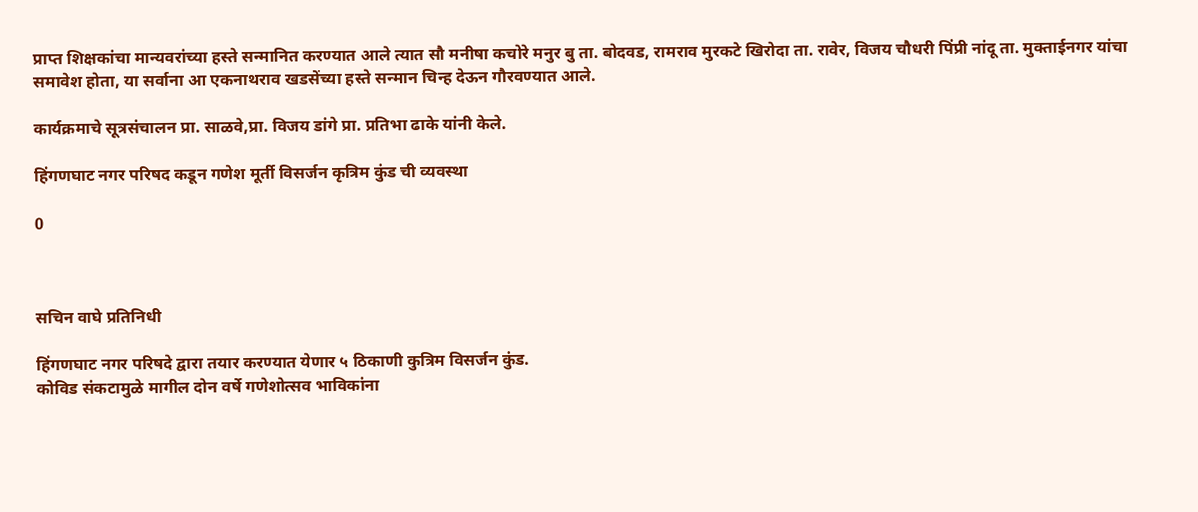प्राप्त शिक्षकांचा मान्यवरांच्या हस्ते सन्मानित करण्यात आले त्यात सौ मनीषा कचोरे मनुर बु ता. बोदवड, रामराव मुरकटे खिरोदा ता. रावेर, विजय चौधरी पिंप्री नांदू ता. मुक्ताईनगर यांचा समावेश होता, या सर्वाना आ एकनाथराव खडसेंच्या हस्ते सन्मान चिन्ह देऊन गौरवण्यात आले.

कार्यक्रमाचे सूत्रसंचालन प्रा. साळवे,प्रा. विजय डांगे प्रा. प्रतिभा ढाके यांनी केले.

हिंगणघाट नगर परिषद कडून गणेश मूर्ती विसर्जन कृत्रिम कुंड ची व्यवस्था

0



सचिन वाघे प्रतिनिधी

हिंगणघाट नगर परिषदे द्वारा तयार करण्यात येणार ५ ठिकाणी कुत्रिम विसर्जन कुंड.
कोविड संकटामुळे मागील दोन वर्षे गणेशोत्सव भाविकांना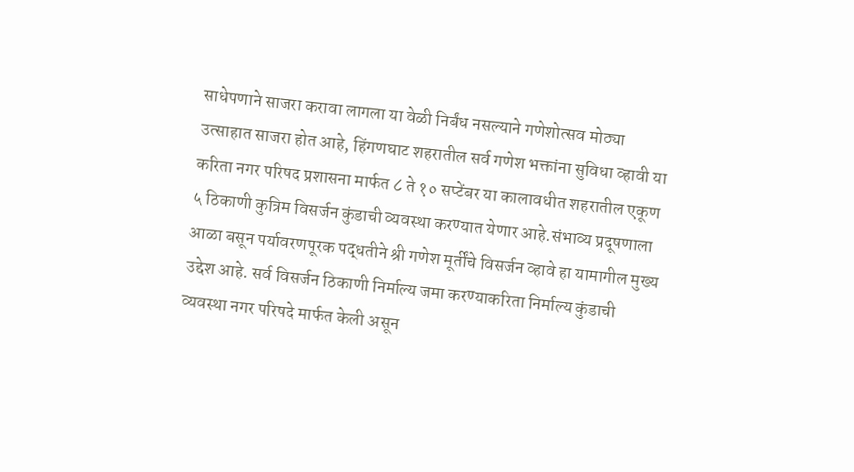साधेपणाने साजरा करावा लागला या वेळी निर्बंध नसल्याने गणेशोत्सव मोठ्या उत्साहात साजरा होत आहे, हिंगणघाट शहरातील सर्व गणेश भक्तांना सुविधा व्हावी या करिता नगर परिषद प्रशासना मार्फत ८ ते १० सप्टेंबर या कालावधीत शहरातील एकूण ५ ठिकाणी कुत्रिम विसर्जन कुंडाची व्यवस्था करण्यात येणार आहे.संभाव्य प्रदूषणाला आळा बसून पर्यावरणपूरक पद्धतीने श्री गणेश मूर्तींचे विसर्जन व्हावे हा यामागील मुख्य उद्देश आहे. सर्व विसर्जन ठिकाणी निर्माल्य जमा करण्याकरिता निर्माल्य कुंडाची व्यवस्था नगर परिषदे मार्फत केली असून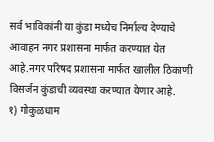सर्व भाविकांनी या कुंडा मध्येच निर्माल्य देण्याचे आवाहन नगर प्रशासना मार्फत करण्यात येत आहे.नगर परिषद प्रशासना मार्फत खालील ठिकाणी विसर्जन कुंडाची व्यवस्था करण्यात येणार आहे.
१) गोकुळधाम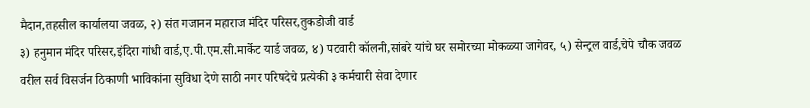मैदान,तहसील कार्यालया जवळ, २) संत गजानन महाराज मंदिर परिसर,तुकडोजी वार्ड
३) हनुमान मंदिर परिसर,इंदिरा गांधी वार्ड,ए.पी.एम.सी.मार्केट यार्ड जवळ, ४) पटवारी कॉलनी,सांबरे यांचे घर समोरच्या मोकळ्या जागेवर, ५) सेन्ट्रल वार्ड,चेपे चौक जवळ
वरील सर्व विसर्जन ठिकाणी भाविकांना सुविधा देणे साठी नगर परिषदेचे प्रत्येकी ३ कर्मचारी सेवा देणार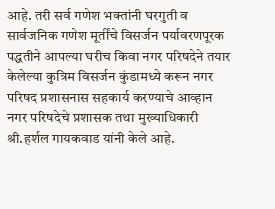आहे. तरी सर्व गणेश भक्तांनी घरगुती व सार्वजनिक गणेश मूर्तींचे विसर्जन पर्यावरणपूरक पद्धतीने आपल्या घरीच किवा नगर परिषदेने तयार केलेल्या कुत्रिम विसर्जन कुंडामध्ये करून नगर परिषद प्रशासनास सहकार्य करण्याचे आव्हान नगर परिषदेचे प्रशासक तथा मुख्याधिकारी श्री.हर्शल गायकवाड यांनी केले आहे.